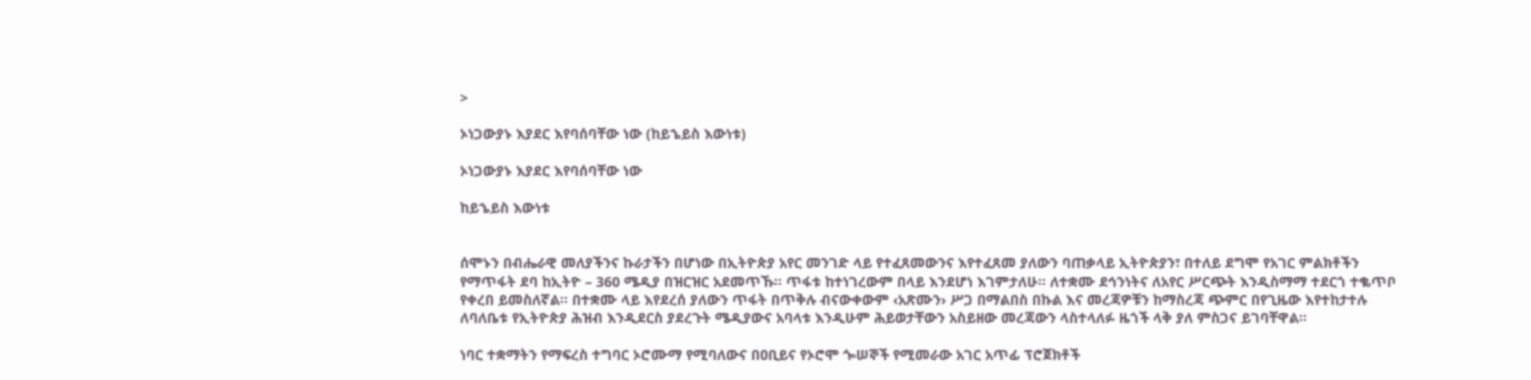>

ኦነጋውያኑ እያደር እየባሰባቸው ነው (ከይኄይስ እውነቱ)

ኦነጋውያኑ እያደር እየባሰባቸው ነው

ከይኄይስ እውነቱ


ሰሞኑን በብሔራዊ መለያችንና ኩራታችን በሆነው በኢትዮጵያ አየር መንገድ ላይ የተፈጸመውንና እየተፈጸመ ያለውን ባጠቃላይ ኢትዮጵያን፣ በተለይ ደግሞ የአገር ምልክቶችን የማጥፋት ደባ ከኢትዮ – 360 ሜዲያ በዝርዝር አደመጥኹ፡፡ ጥፋቱ ከተነገረውም በላይ እንደሆነ እገምታለሁ፡፡ ለተቋሙ ደኅንነትና ለአየር ሥርጭት እንዲስማማ ተደርጎ ተቈጥቦ የቀረበ ይመስለኛል፡፡ በተቋሙ ላይ እየደረሰ ያለውን ጥፋት በጥቅሉ ብናውቀውም ‹አጽሙን› ሥጋ በማልበስ በኩል እና መረጃዎቹን ከማስረጃ ጭምር በየጊዜው እየተከታተሉ ለባለቤቱ የኢትዮጵያ ሕዝብ እንዲደርስ ያደረጉት ሜዲያውና አባላቱ እንዲሁም ሕይወታቸውን አስይዘው መረጃውን ላስተላለፉ ዜጎች ላቅ ያለ ምስጋና ይገባቸዋል፡፡

ነባር ተቋማትን የማፍረስ ተግባር ኦሮሙማ የሚባለውና በዐቢይና የኦሮሞ ጐሠኞች የሚመራው አገር አጥፊ ፕሮጀክቶች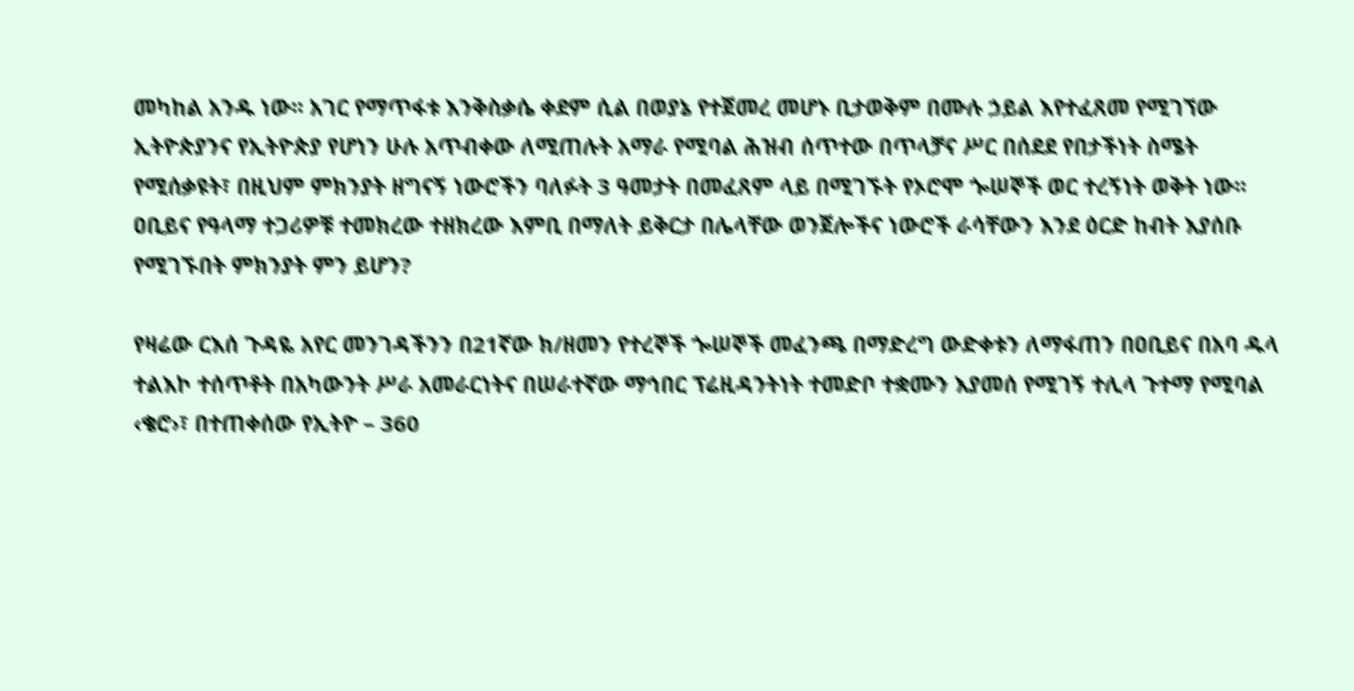መካከል አንዱ ነው፡፡ አገር የማጥፋቱ እንቅስቃሴ ቀደም ሲል በወያኔ የተጀመረ መሆኑ ቢታወቅም በሙሉ ኃይል እየተፈጸመ የሚገኘው ኢትዮጵያንና የኢትዮጵያ የሆነን ሁሉ አጥብቀው ለሚጠሉት አማራ የሚባል ሕዝብ ሰጥተው በጥላቻና ሥር በሰደደ የበታችነት ስሜት የሚሰቃዩት፣ በዚህም ምክንያት ዘግናኝ ነውሮችን ባለፉት 3 ዓመታት በመፈጸም ላይ በሚገኙት የኦሮሞ ጐሠኞች ወር ተረኝነት ወቅት ነው፡፡ ዐቢይና የዓላማ ተጋሪዎቹ ተመክረው ተዘክረው እምቢ በማለት ይቅርታ በሌላቸው ወንጀሎችና ነውሮች ራሳቸውን እንደ ዕርድ ከብት እያሰቡ የሚገኙበት ምክንያት ምን ይሆን?

የዛሬው ርእሰ ጉዳዬ አየር መንገዳችንን በ21ኛው ክ/ዘመን የተረኞች ጐሠኞች መፈንጫ በማድረግ ውድቀቱን ለማፋጠን በዐቢይና በአባ ዱላ ተልእኮ ተሰጥቶት በአካውንት ሥራ አመራርነትና በሠራተኛው ማኅበር ፕሬዚዳንትነት ተመድቦ ተቋሙን እያመሰ የሚገኝ ተሊላ ጉተማ የሚባል ‹ቄሮ›፣ በተጠቀሰው የኢትዮ – 360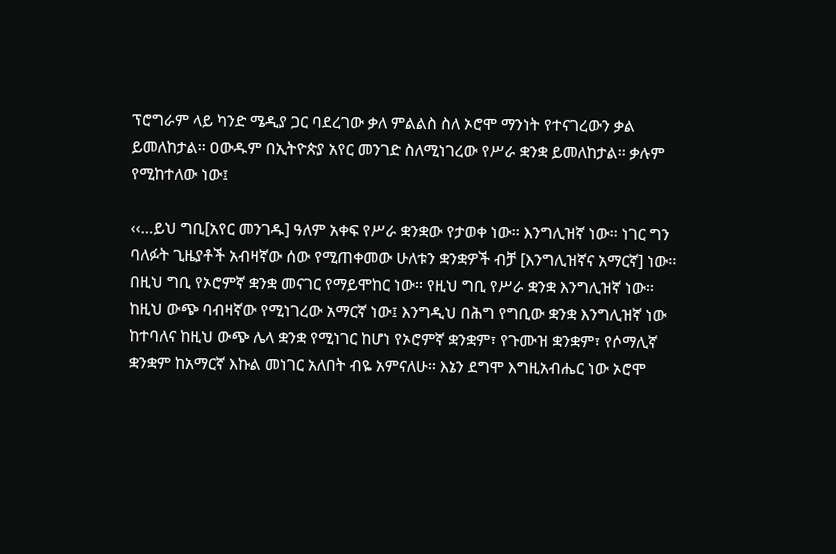ፕሮግራም ላይ ካንድ ሜዲያ ጋር ባደረገው ቃለ ምልልስ ስለ ኦሮሞ ማንነት የተናገረውን ቃል ይመለከታል፡፡ ዐውዱም በኢትዮጵያ አየር መንገድ ስለሚነገረው የሥራ ቋንቋ ይመለከታል፡፡ ቃሉም የሚከተለው ነው፤

‹‹…ይህ ግቢ[አየር መንገዱ] ዓለም አቀፍ የሥራ ቋንቋው የታወቀ ነው፡፡ እንግሊዝኛ ነው፡፡ ነገር ግን ባለፉት ጊዜያቶች አብዛኛው ሰው የሚጠቀመው ሁለቱን ቋንቋዎች ብቻ [እንግሊዝኛና አማርኛ] ነው፡፡ በዚህ ግቢ የኦሮምኛ ቋንቋ መናገር የማይሞከር ነው፡፡ የዚህ ግቢ የሥራ ቋንቋ እንግሊዝኛ ነው፡፡ ከዚህ ውጭ ባብዛኛው የሚነገረው አማርኛ ነው፤ እንግዲህ በሕግ የግቢው ቋንቋ እንግሊዝኛ ነው ከተባለና ከዚህ ውጭ ሌላ ቋንቋ የሚነገር ከሆነ የኦሮምኛ ቋንቋም፣ የጉሙዝ ቋንቋም፣ የሶማሊኛ ቋንቋም ከአማርኛ እኩል መነገር አለበት ብዬ አምናለሁ፡፡ እኔን ደግሞ እግዚአብሔር ነው ኦሮሞ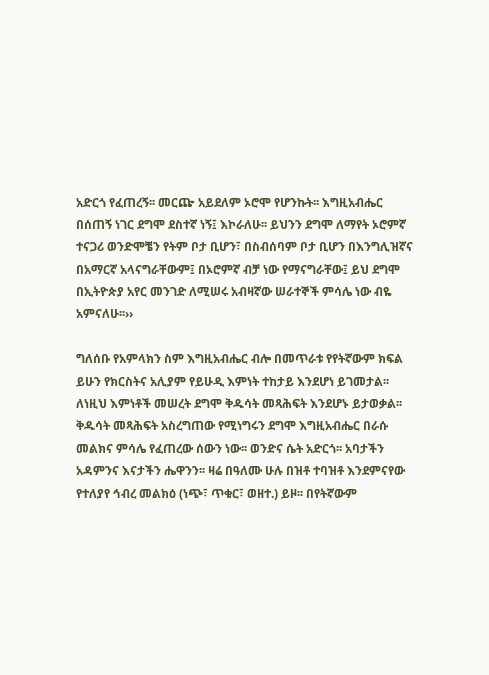አድርጎ የፈጠረኝ፡፡ መርጬ አይደለም ኦሮሞ የሆንኩት፡፡ እግዚአብሔር በሰጠኝ ነገር ደግሞ ደስተኛ ነኝ፤ እኮራለሁ፡፡ ይህንን ደግሞ ለማየት ኦሮምኛ ተናጋሪ ወንድሞቼን የትም ቦታ ቢሆን፣ በስብሰባም ቦታ ቢሆን በእንግሊዝኛና በአማርኛ አላናግራቸውም፤ በኦሮምኛ ብቻ ነው የማናግራቸው፤ ይህ ደግሞ በኢትዮጵያ አየር መንገድ ለሚሠሩ አብዛኛው ሠራተኞች ምሳሌ ነው ብዬ አምናለሁ፡፡››

ግለሰቡ የአምላክን ስም እግዚአብሔር ብሎ በመጥራቱ የየትኛውም ክፍል ይሁን የክርስትና አሊያም የይሁዲ እምነት ተከታይ እንደሆነ ይገመታል፡፡ ለነዚህ እምነቶች መሠረት ደግሞ ቅዱሳት መጻሕፍት እንደሆኑ ይታወቃል፡፡ ቅዱሳት መጻሕፍት አስረግጠው የሚነግሩን ደግሞ እግዚአብሔር በራሱ መልክና ምሳሌ የፈጠረው ሰውን ነው፡፡ ወንድና ሴት አድርጎ፡፡ አባታችን አዳምንና እናታችን ሔዋንን፡፡ ዛሬ በዓለሙ ሁሉ በዝቶ ተባዝቶ እንደምናየው የተለያየ ኅብረ መልክዕ (ነጭ፣ ጥቁር፣ ወዘተ.) ይዞ፡፡ በየትኛውም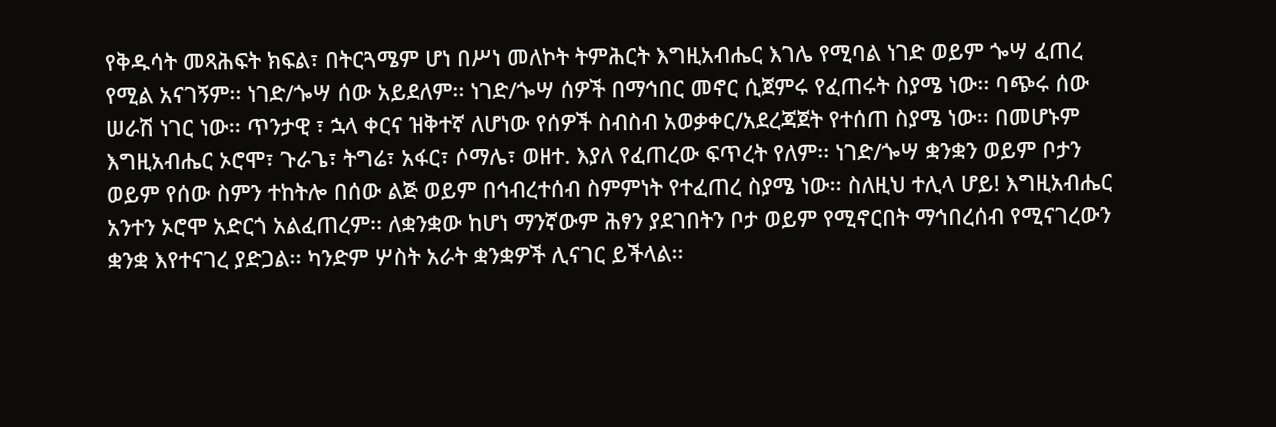የቅዱሳት መጻሕፍት ክፍል፣ በትርጓሜም ሆነ በሥነ መለኮት ትምሕርት እግዚአብሔር እገሌ የሚባል ነገድ ወይም ጐሣ ፈጠረ የሚል አናገኝም፡፡ ነገድ/ጐሣ ሰው አይደለም፡፡ ነገድ/ጐሣ ሰዎች በማኅበር መኖር ሲጀምሩ የፈጠሩት ስያሜ ነው፡፡ ባጭሩ ሰው ሠራሽ ነገር ነው፡፡ ጥንታዊ ፣ ኋላ ቀርና ዝቅተኛ ለሆነው የሰዎች ስብስብ አወቃቀር/አደረጃጀት የተሰጠ ስያሜ ነው፡፡ በመሆኑም እግዚአብሔር ኦሮሞ፣ ጉራጌ፣ ትግሬ፣ አፋር፣ ሶማሌ፣ ወዘተ. እያለ የፈጠረው ፍጥረት የለም፡፡ ነገድ/ጐሣ ቋንቋን ወይም ቦታን ወይም የሰው ስምን ተከትሎ በሰው ልጅ ወይም በኅብረተሰብ ስምምነት የተፈጠረ ስያሜ ነው፡፡ ስለዚህ ተሊላ ሆይ! እግዚአብሔር አንተን ኦሮሞ አድርጎ አልፈጠረም፡፡ ለቋንቋው ከሆነ ማንኛውም ሕፃን ያደገበትን ቦታ ወይም የሚኖርበት ማኅበረሰብ የሚናገረውን ቋንቋ እየተናገረ ያድጋል፡፡ ካንድም ሦስት አራት ቋንቋዎች ሊናገር ይችላል፡፡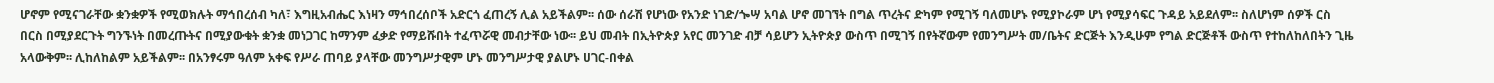ሆኖም የሚናገራቸው ቋንቋዎች የሚወክሉት ማኅበረሰብ ካለ፣ እግዚአብሔር እነዛን ማኅበረሰቦች አድርጎ ፈጠረኝ ሊል አይችልም፡፡ ሰው ሰራሽ የሆነው የአንድ ነገድ/ጐሣ አባል ሆኖ መገኘት በግል ጥረትና ድካም የሚገኝ ባለመሆኑ የሚያኮራም ሆነ የሚያሳፍር ጉዳይ አይደለም፡፡ ስለሆነም ሰዎች ርስ በርስ በሚያደርጉት ግንኙነት በመረጡትና በሚያውቁት ቋንቋ መነጋገር ከማንም ፈቃድ የማይሹበት ተፈጥሯዊ መብታቸው ነው፡፡ ይህ መብት በኢትዮጵያ አየር መንገድ ብቻ ሳይሆን ኢትዮጵያ ውስጥ በሚገኝ በየትኛውም የመንግሥት መ/ቤትና ድርጅት እንዲሁም የግል ድርጅቶች ውስጥ የተከለከለበትን ጊዜ አላውቅም፡፡ ሊከለከልም አይችልም፡፡ በአንፃሩም ዓለም አቀፍ የሥራ ጠባይ ያላቸው መንግሥታዊም ሆኑ መንግሥታዊ ያልሆኑ ሀገር-በቀል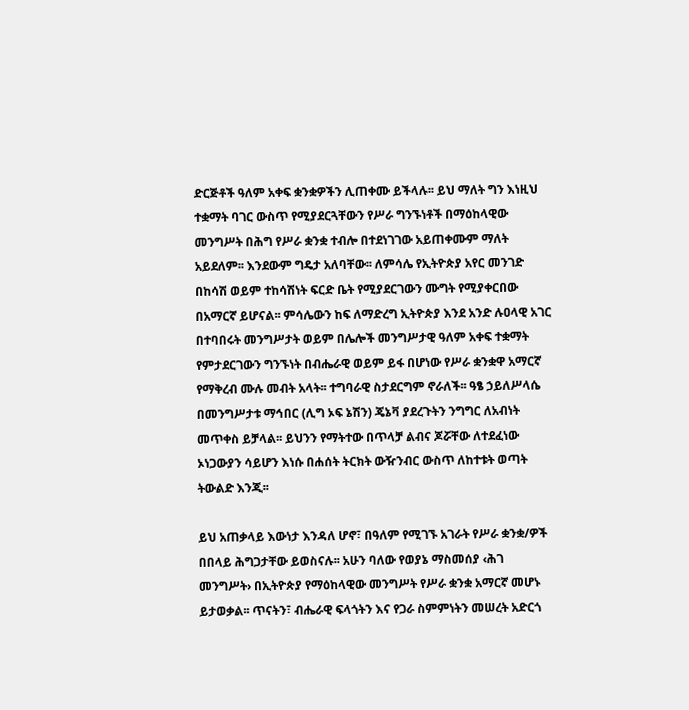ድርጅቶች ዓለም አቀፍ ቋንቋዎችን ሊጠቀሙ ይችላሉ፡፡ ይህ ማለት ግን እነዚህ ተቋማት ባገር ውስጥ የሚያደርጓቸውን የሥራ ግንኙነቶች በማዕከላዊው መንግሥት በሕግ የሥራ ቋንቋ ተብሎ በተደነገገው አይጠቀሙም ማለት አይደለም፡፡ እንደውም ግዴታ አለባቸው፡፡ ለምሳሌ የኢትዮጵያ አየር መንገድ በከሳሽ ወይም ተከሳሽነት ፍርድ ቤት የሚያደርገውን ሙግት የሚያቀርበው በአማርኛ ይሆናል፡፡ ምሳሌውን ከፍ ለማድረግ ኢትዮጵያ እንደ አንድ ሉዐላዊ አገር በተባበሩት መንግሥታት ወይም በሌሎች መንግሥታዊ ዓለም አቀፍ ተቋማት የምታደርገውን ግንኙነት በብሔራዊ ወይም ይፋ በሆነው የሥራ ቋንቋዋ አማርኛ የማቅረብ ሙሉ መብት አላት፡፡ ተግባራዊ ስታደርግም ኖራለች፡፡ ዓፄ ኃይለሥላሴ በመንግሥታቱ ማኅበር (ሊግ ኦፍ ኔሽን) ጄኔቫ ያደረጉትን ንግግር ለአብነት መጥቀስ ይቻላል፡፡ ይህንን የማትተው በጥላቻ ልብና ጆሯቸው ለተደፈነው ኦነጋውያን ሳይሆን እነሱ በሐሰት ትርክት ውዥንብር ውስጥ ለከተቱት ወጣት ትውልድ እንጂ፡፡

ይህ አጠቃላይ እውነታ እንዳለ ሆኖ፣ በዓለም የሚገኙ አገራት የሥራ ቋንቋ/ዎች በበላይ ሕግጋታቸው ይወስናሉ፡፡ አሁን ባለው የወያኔ ማስመሰያ ‹ሕገ መንግሥት› በኢትዮጵያ የማዕከላዊው መንግሥት የሥራ ቋንቋ አማርኛ መሆኑ ይታወቃል፡፡ ጥናትን፣ ብሔራዊ ፍላጎትን እና የጋራ ስምምነትን መሠረት አድርጎ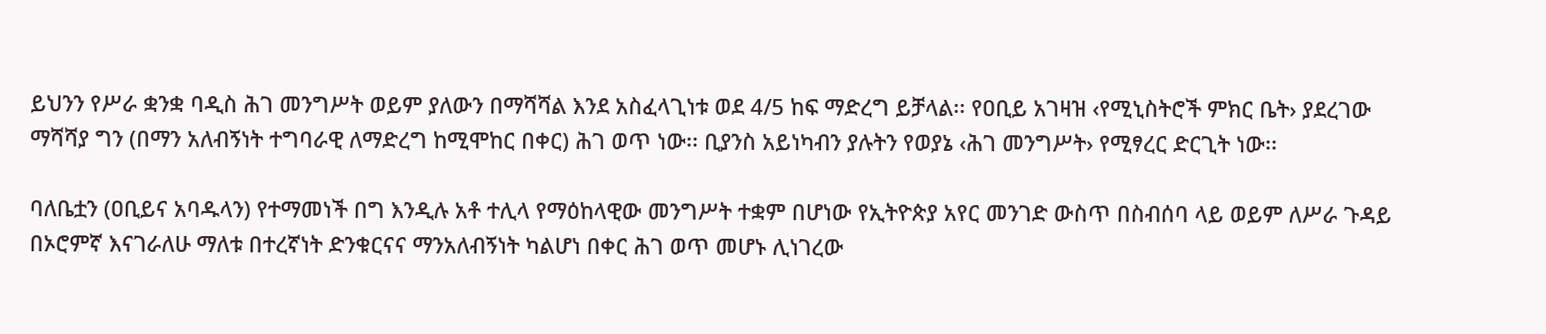ይህንን የሥራ ቋንቋ ባዲስ ሕገ መንግሥት ወይም ያለውን በማሻሻል እንደ አስፈላጊነቱ ወደ 4/5 ከፍ ማድረግ ይቻላል፡፡ የዐቢይ አገዛዝ ‹የሚኒስትሮች ምክር ቤት› ያደረገው ማሻሻያ ግን (በማን አለብኝነት ተግባራዊ ለማድረግ ከሚሞከር በቀር) ሕገ ወጥ ነው፡፡ ቢያንስ አይነካብን ያሉትን የወያኔ ‹ሕገ መንግሥት› የሚፃረር ድርጊት ነው፡፡

ባለቤቷን (ዐቢይና አባዱላን) የተማመነች በግ እንዲሉ አቶ ተሊላ የማዕከላዊው መንግሥት ተቋም በሆነው የኢትዮጵያ አየር መንገድ ውስጥ በስብሰባ ላይ ወይም ለሥራ ጉዳይ በኦሮምኛ እናገራለሁ ማለቱ በተረኛነት ድንቁርናና ማንአለብኝነት ካልሆነ በቀር ሕገ ወጥ መሆኑ ሊነገረው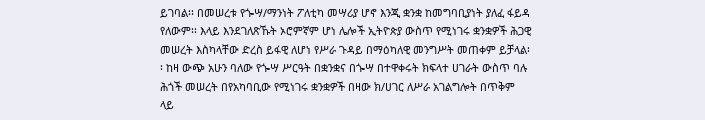ይገባል፡፡ በመሠረቱ የጐሣ/ማንነት ፖለቲካ መሣሪያ ሆኖ እንጂ ቋንቋ ከመግባቢያነት ያለፈ ፋይዳ የለውም፡፡ እላይ እንደገለጽኹት ኦሮምኛም ሆነ ሌሎች ኢትዮጵያ ውስጥ የሚነገሩ ቋንቋዎች ሕጋዊ መሠረት እስካላቸው ድረስ ይፋዊ ለሆነ የሥራ ጉዳይ በማዕካለዊ መንግሥት መጠቀም ይቻላል፡፡ ከዛ ውጭ አሁን ባለው የጐሣ ሥርዓት በቋንቋና በጐሣ በተዋቀሩት ክፍላተ ሀገራት ውስጥ ባሉ ሕጎች መሠረት በየአካባቢው የሚነገሩ ቋንቋዎች በዛው ክ/ሀገር ለሥራ አገልግሎት በጥቅም ላይ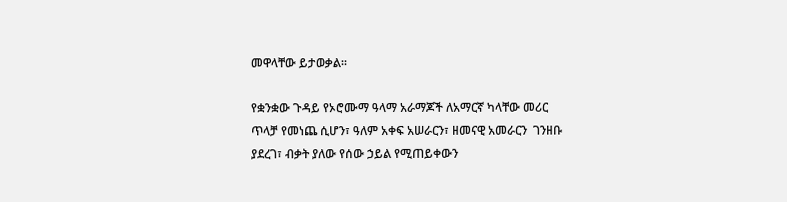መዋላቸው ይታወቃል፡፡

የቋንቋው ጉዳይ የኦሮሙማ ዓላማ አራማጆች ለአማርኛ ካላቸው መሪር ጥላቻ የመነጨ ሲሆን፣ ዓለም አቀፍ አሠራርን፣ ዘመናዊ አመራርን  ገንዘቡ ያደረገ፣ ብቃት ያለው የሰው ኃይል የሚጠይቀውን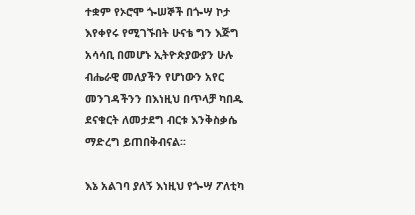ተቋም የኦሮሞ ጐሠኞች በጐሣ ኮታ እየቀየሩ የሚገኙበት ሁናቴ ግን እጅግ አሳሳቢ በመሆኑ ኢትዮጵያውያን ሁሉ ብሔራዊ መለያችን የሆነውን አየር መንገዳችንን በእነዚህ በጥላቻ ካበዱ ደናቁርት ለመታደግ ብርቱ እንቅስቃሴ ማድረግ ይጠበቅብናል፡፡

እኔ አልገባ ያለኝ እነዚህ የጐሣ ፖለቲካ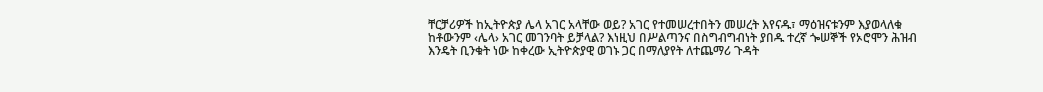ቸርቻሪዎች ከኢትዮጵያ ሌላ አገር አላቸው ወይ? አገር የተመሠረተበትን መሠረት እየናዱ፣ ማዕዝናቱንም እያወላለቁ ከቶውንም ‹ሌላ› አገር መገንባት ይቻላል? እነዚህ በሥልጣንና በስግብግብነት ያበዱ ተረኛ ጐሠኞች የኦሮሞን ሕዝብ እንዴት ቢንቁት ነው ከቀረው ኢትዮጵያዊ ወገኑ ጋር በማለያየት ለተጨማሪ ጉዳት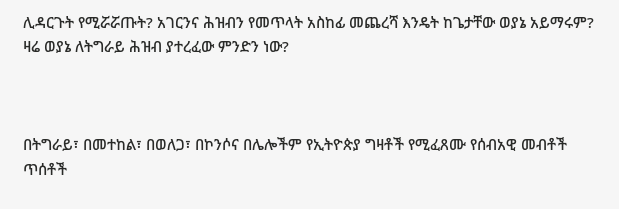ሊዳርጉት የሚሯሯጡት? አገርንና ሕዝብን የመጥላት አስከፊ መጨረሻ እንዴት ከጌታቸው ወያኔ አይማሩም? ዛሬ ወያኔ ለትግራይ ሕዝብ ያተረፈው ምንድን ነው?



በትግራይ፣ በመተከል፣ በወለጋ፣ በኮንሶና በሌሎችም የኢትዮጵያ ግዛቶች የሚፈጸሙ የሰብአዊ መብቶች ጥሰቶች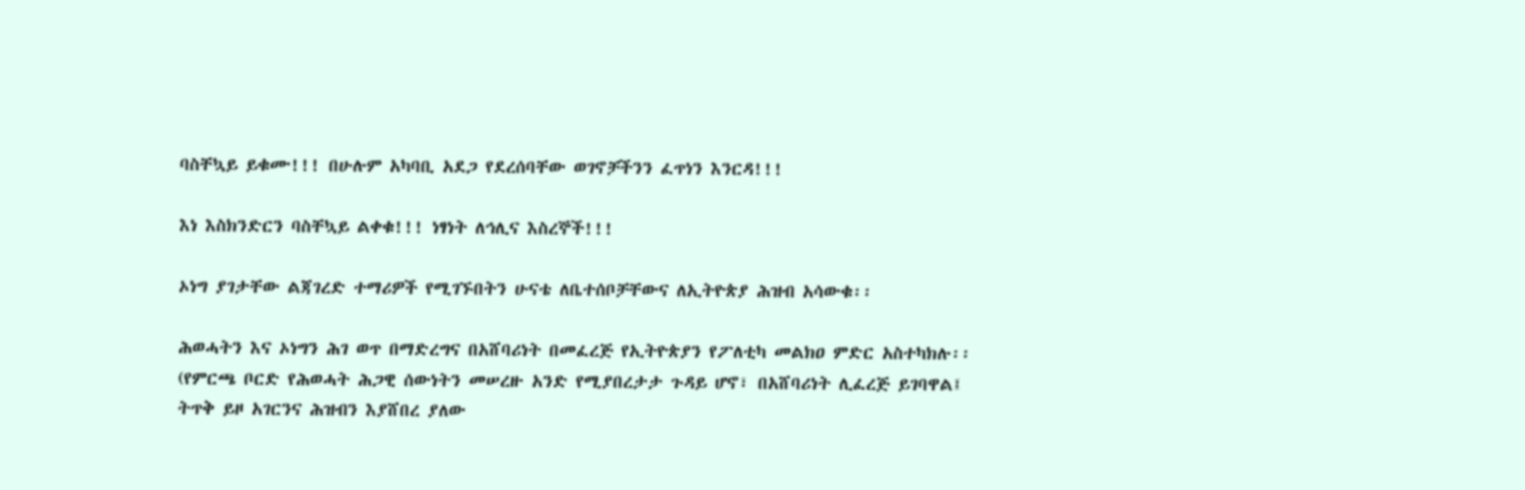ባስቸኳይ ይቁሙ!!! በሁሉም አካባቢ አደጋ የደረሰባቸው ወገኖቻችንን ፈጥነን እንርዳ!!!

እነ እስክንድርን ባስቸኳይ ልቀቁ!!! ነፃነት ለኅሊና እስረኞች!!!

ኦነግ ያገታቸው ልጃገረድ ተማሪዎች የሚገኙበትን ሁናቴ ለቤተሰቦቻቸውና ለኢትዮጵያ ሕዝብ አሳውቁ፡፡

ሕወሓትን እና ኦነግን ሕገ ወጥ በማድረግና በአሸባሪነት በመፈረጅ የኢትዮጵያን የፖለቲካ መልክዐ ምድር አስተካክሉ፡፡ (የምርጫ ቦርድ የሕወሓት ሕጋዊ ሰውነትን መሠረዙ አንድ የሚያበረታታ ጉዳይ ሆኖ፣ በአሸባሪነት ሊፈረጅ ይገባዋል፤ ትጥቅ ይዞ አገርንና ሕዝብን እያሸበረ ያለው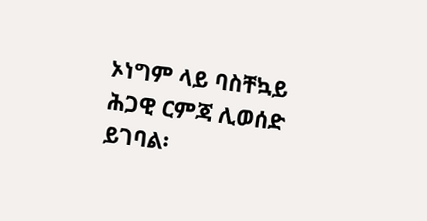ኦነግም ላይ ባስቸኳይ ሕጋዊ ርምጃ ሊወሰድ ይገባል፡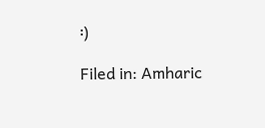፡)

Filed in: Amharic